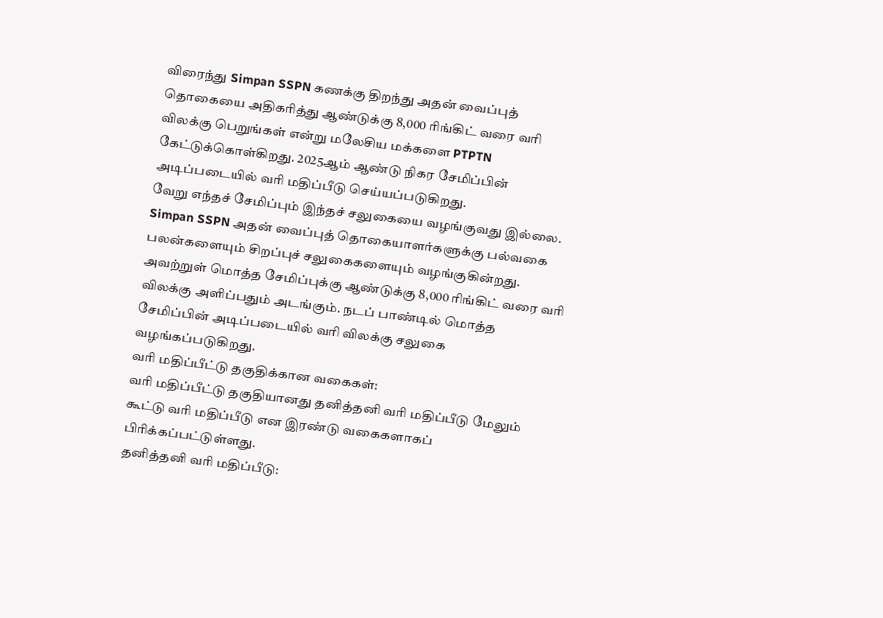விரைந்து Simpan SSPN கணக்கு திறந்து அதன் வைப்புத் தொகையை அதிகரித்து ஆண்டுக்கு 8,000 ரிங்கிட் வரை வரி விலக்கு பெறுங்கள் என்று மலேசிய மக்களை PTPTN கேட்டுக்கொள்கிறது. 2025ஆம் ஆண்டு நிகர சேமிப்பின் அடிப்படையில் வரி மதிப்பீடு செய்யப்படுகிறது.
வேறு எந்தச் சேமிப்பும் இந்தச் சலுகையை வழங்குவது இல்லை.
Simpan SSPN அதன் வைப்புத் தொகையாளர்களுக்கு பல்வகை பலன்களையும் சிறப்புச் சலுகைகளையும் வழங்குகின்றது. அவற்றுள் மொத்த சேமிப்புக்கு ஆண்டுக்கு 8,000 ரிங்கிட் வரை வரி விலக்கு அளிப்பதும் அடங்கும். நடப் பாண்டில் மொத்த சேமிப்பின் அடிப்படையில் வரி விலக்கு சலுகை வழங்கப்படுகிறது.
வரி மதிப்பீட்டு தகுதிக்கான வகைகள்:
வரி மதிப்பீட்டு தகுதியானது தனித்தனி வரி மதிப்பீடு மேலும் கூட்டு வரி மதிப்பீடு என இரண்டு வகைகளாகப் பிரிக்கப்பட்டுள்ளது.
தனித்தனி வரி மதிப்பீடு: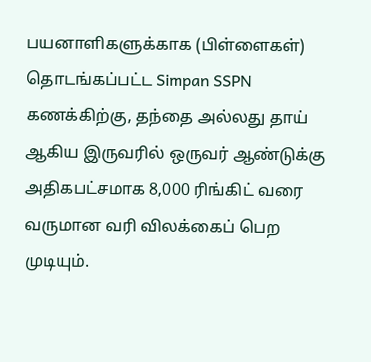பயனாளிகளுக்காக (பிள்ளைகள்) தொடங்கப்பட்ட Simpan SSPN கணக்கிற்கு, தந்தை அல்லது தாய் ஆகிய இருவரில் ஒருவர் ஆண்டுக்கு அதிகபட்சமாக 8,000 ரிங்கிட் வரை வருமான வரி விலக்கைப் பெற முடியும்.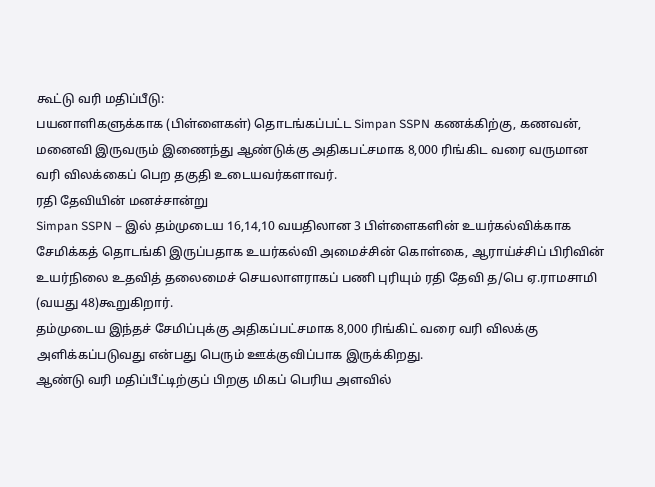கூட்டு வரி மதிப்பீடு:
பயனாளிகளுக்காக (பிள்ளைகள்) தொடங்கப்பட்ட Simpan SSPN கணக்கிற்கு, கணவன், மனைவி இருவரும் இணைந்து ஆண்டுக்கு அதிகபட்சமாக 8,000 ரிங்கிட வரை வருமான வரி விலக்கைப் பெற தகுதி உடையவர்களாவர்.
ரதி தேவியின் மனச்சான்று
Simpan SSPN – இல் தம்முடைய 16,14,10 வயதிலான 3 பிள்ளைகளின் உயர்கல்விக்காக சேமிக்கத் தொடங்கி இருப்பதாக உயர்கல்வி அமைச்சின் கொள்கை, ஆராய்ச்சிப் பிரிவின் உயர்நிலை உதவித் தலைமைச் செயலாளராகப் பணி புரியும் ரதி தேவி த/பெ ஏ.ராமசாமி (வயது 48)கூறுகிறார்.
தம்முடைய இந்தச் சேமிப்புக்கு அதிகப்பட்சமாக 8,000 ரிங்கிட் வரை வரி விலக்கு அளிக்கப்படுவது என்பது பெரும் ஊக்குவிப்பாக இருக்கிறது.
ஆண்டு வரி மதிப்பீட்டிற்குப் பிறகு மிகப் பெரிய அளவில்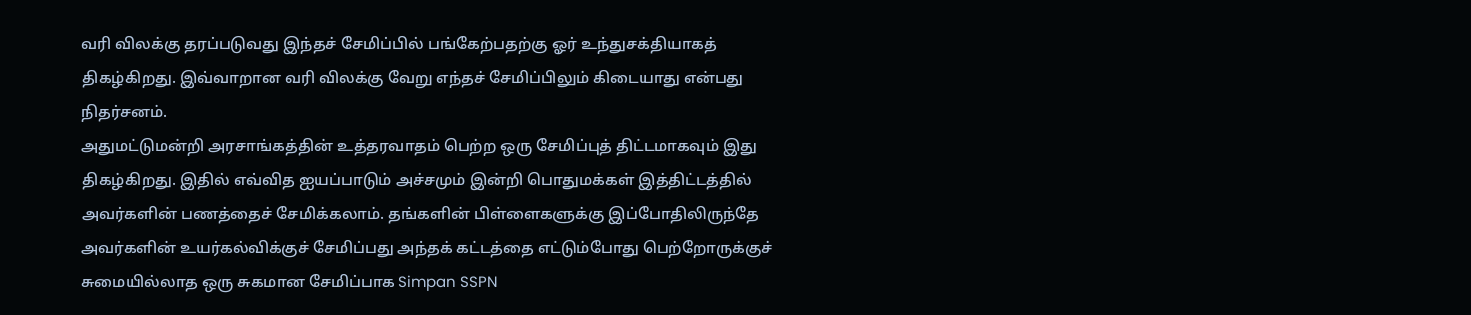வரி விலக்கு தரப்படுவது இந்தச் சேமிப்பில் பங்கேற்பதற்கு ஓர் உந்துசக்தியாகத் திகழ்கிறது. இவ்வாறான வரி விலக்கு வேறு எந்தச் சேமிப்பிலும் கிடையாது என்பது நிதர்சனம்.
அதுமட்டுமன்றி அரசாங்கத்தின் உத்தரவாதம் பெற்ற ஒரு சேமிப்புத் திட்டமாகவும் இது திகழ்கிறது. இதில் எவ்வித ஐயப்பாடும் அச்சமும் இன்றி பொதுமக்கள் இத்திட்டத்தில் அவர்களின் பணத்தைச் சேமிக்கலாம். தங்களின் பிள்ளைகளுக்கு இப்போதிலிருந்தே அவர்களின் உயர்கல்விக்குச் சேமிப்பது அந்தக் கட்டத்தை எட்டும்போது பெற்றோருக்குச் சுமையில்லாத ஒரு சுகமான சேமிப்பாக Simpan SSPN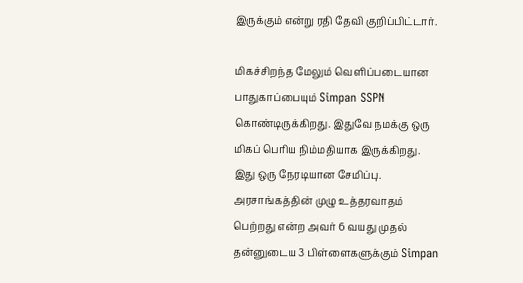இருக்கும் என்று ரதி தேவி குறிப்பிட்டார்.

மிகச்சிறந்த மேலும் வெளிப்படையான பாதுகாப்பையும் Simpan SSPN கொண்டிருக்கிறது. இதுவே நமக்கு ஒரு மிகப் பெரிய நிம்மதியாக இருக்கிறது. இது ஒரு நேரடியான சேமிப்பு. அரசாங்கத்தின் முழு உத்தரவாதம் பெற்றது என்ற அவர் 6 வயது முதல் தன்னுடைய 3 பிள்ளைகளுக்கும் Simpan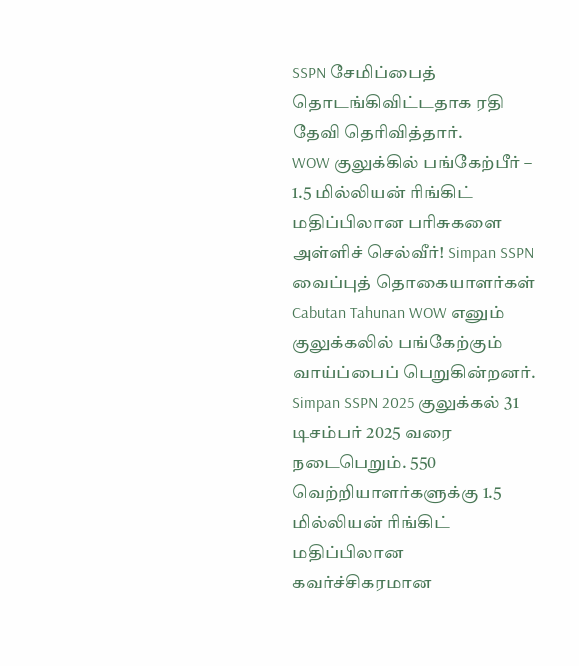SSPN சேமிப்பைத் தொடங்கிவிட்டதாக ரதி தேவி தெரிவித்தார்.
WOW குலுக்கில் பங்கேற்பீர் – 1.5 மில்லியன் ரிங்கிட் மதிப்பிலான பரிசுகளை அள்ளிச் செல்வீர்! Simpan SSPN வைப்புத் தொகையாளர்கள் Cabutan Tahunan WOW எனும் குலுக்கலில் பங்கேற்கும் வாய்ப்பைப் பெறுகின்றனர். Simpan SSPN 2025 குலுக்கல் 31 டிசம்பர் 2025 வரை நடைபெறும். 550 வெற்றியாளர்களுக்கு 1.5 மில்லியன் ரிங்கிட் மதிப்பிலான கவர்ச்சிகரமான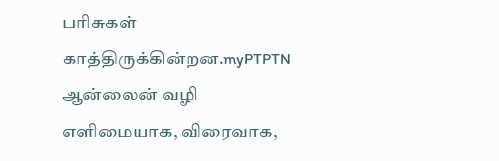பரிசுகள் காத்திருக்கின்றன.myPTPTN ஆன்லைன் வழி எளிமையாக, விரைவாக,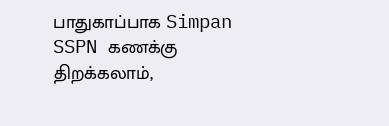பாதுகாப்பாக Simpan SSPN கணக்கு திறக்கலாம்,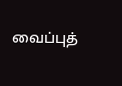வைப்புத்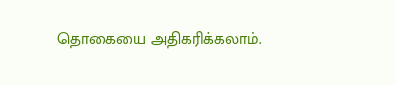தொகையை அதிகரிக்கலாம்.